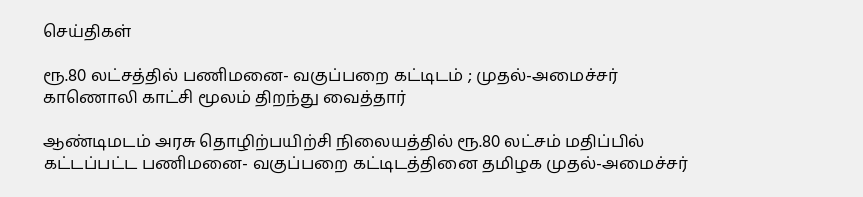செய்திகள்

ரூ.80 லட்சத்தில் பணிமனை- வகுப்பறை கட்டிடம் ; முதல்-அமைச்சர் காணொலி காட்சி மூலம் திறந்து வைத்தார்

ஆண்டிமடம் அரசு தொழிற்பயிற்சி நிலையத்தில் ரூ.80 லட்சம் மதிப்பில் கட்டப்பட்ட பணிமனை- வகுப்பறை கட்டிடத்தினை தமிழக முதல்-அமைச்சர்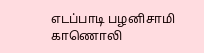எடப்பாடி பழனிசாமி காணொலி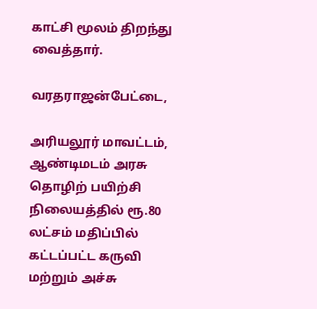காட்சி மூலம் திறந்து வைத்தார்.

வரதராஜன்பேட்டை,

அரியலூர் மாவட்டம், ஆண்டிமடம் அரசு தொழிற் பயிற்சி நிலையத்தில் ரூ.80 லட்சம் மதிப்பில் கட்டப்பட்ட கருவி மற்றும் அச்சு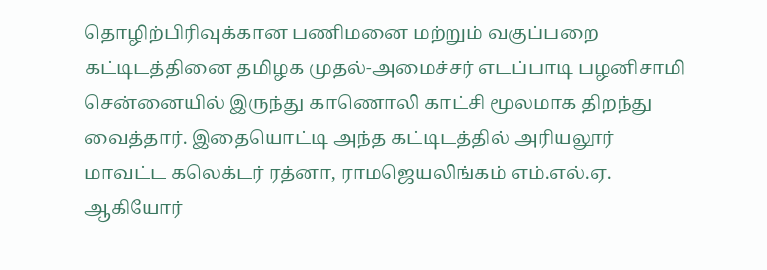தொழிற்பிரிவுக்கான பணிமனை மற்றும் வகுப்பறை கட்டிடத்தினை தமிழக முதல்-அமைச்சர் எடப்பாடி பழனிசாமி சென்னையில் இருந்து காணொலி காட்சி மூலமாக திறந்து வைத்தார். இதையொட்டி அந்த கட்டிடத்தில் அரியலூர் மாவட்ட கலெக்டர் ரத்னா, ராமஜெயலிங்கம் எம்.எல்.ஏ. ஆகியோர்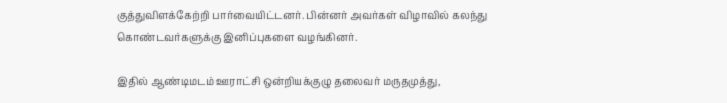குத்துவிளக்கேற்றி பார்வையிட்டனர். பின்னர் அவர்கள் விழாவில் கலந்து கொண்டவர்களுக்கு இனிப்புகளை வழங்கினர்.

இதில் ஆண்டிமடம் ஊராட்சி ஒன்றியக்குழு தலைவர் மருதமுத்து,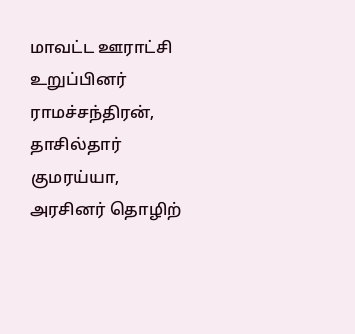மாவட்ட ஊராட்சி உறுப்பினர் ராமச்சந்திரன், தாசில்தார் குமரய்யா, அரசினர் தொழிற்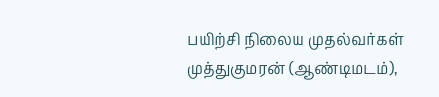பயிற்சி நிலைய முதல்வர்கள் முத்துகுமரன் (ஆண்டிமடம்),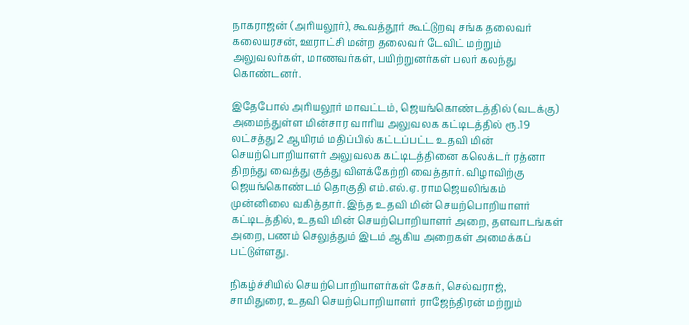நாகராஜன் (அரியலூர்), கூவத்தூர் கூட்டுறவு சங்க தலைவர் கலையரசன், ஊராட்சி மன்ற தலைவர் டேவிட் மற்றும் அலுவலர்கள், மாணவர்கள், பயிற்றுனர்கள் பலர் கலந்து கொண்டனர்.

இதேபோல் அரியலூர் மாவட்டம், ஜெயங்கொண்டத்தில் (வடக்கு) அமைந்துள்ள மின்சார வாரிய அலுவலக கட்டிடத்தில் ரூ.19 லட்சத்து 2 ஆயிரம் மதிப்பில் கட்டப்பட்ட உதவி மின் செயற்பொறியாளர் அலுவலக கட்டிடத்தினை கலெக்டர் ரத்னா திறந்து வைத்து குத்து விளக்கேற்றி வைத்தார். விழாவிற்கு ஜெயங்கொண்டம் தொகுதி எம்.எல்.ஏ. ராமஜெயலிங்கம் முன்னிலை வகித்தார். இந்த உதவி மின் செயற்பொறியாளர் கட்டிடத்தில், உதவி மின் செயற்பொறியாளர் அறை, தளவாடங்கள் அறை, பணம் செலுத்தும் இடம் ஆகிய அறைகள் அமைக்கப் பட்டுள்ளது.

நிகழ்ச்சியில் செயற்பொறியாளர்கள் சேகர், செல்வராஜ், சாமிதுரை, உதவி செயற்பொறியாளர் ராஜேந்திரன் மற்றும்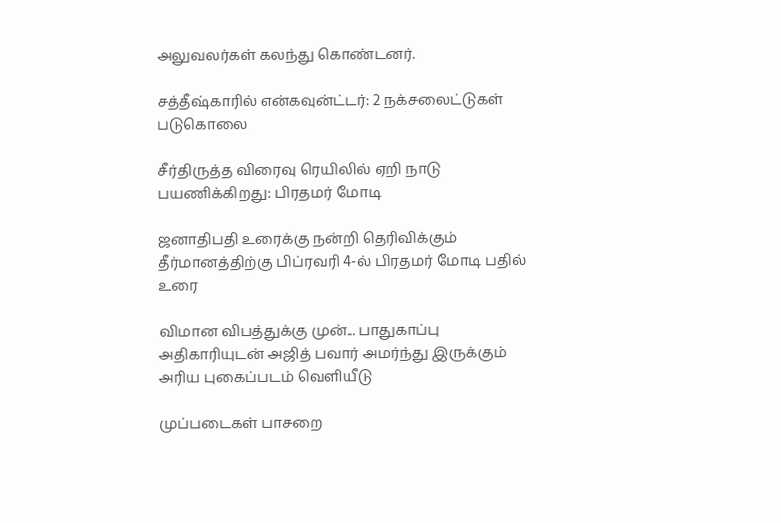அலுவலர்கள் கலந்து கொண்டனர்.

சத்தீஷ்காரில் என்கவுன்ட்டர்: 2 நக்சலைட்டுகள் படுகொலை

சீர்திருத்த விரைவு ரெயிலில் ஏறி நாடு பயணிக்கிறது: பிரதமர் மோடி

ஜனாதிபதி உரைக்கு நன்றி தெரிவிக்கும் தீர்மானத்திற்கு பிப்ரவரி 4-ல் பிரதமர் மோடி பதில் உரை

விமான விபத்துக்கு முன்... பாதுகாப்பு அதிகாரியுடன் அஜித் பவார் அமர்ந்து இருக்கும் அரிய புகைப்படம் வெளியீடு

முப்படைகள் பாசறை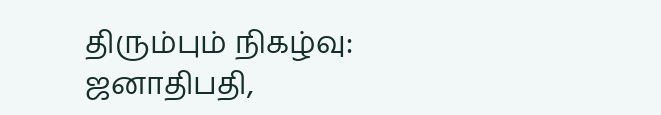திரும்பும் நிகழ்வு: ஜனாதிபதி,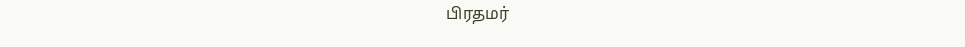பிரதமர்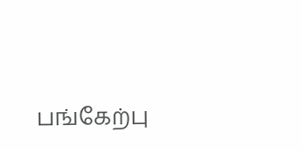பங்கேற்பு